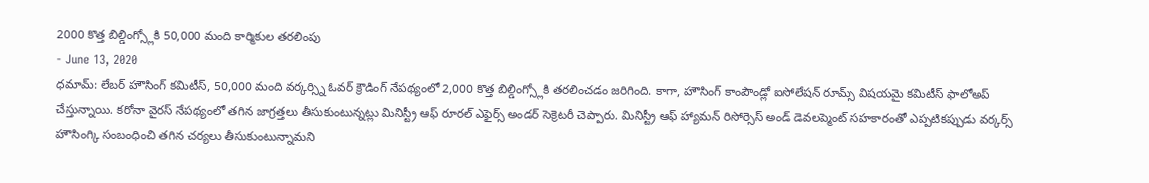2000 కొత్త బిల్డింగ్స్లోకి 50,000 మంది కార్మికుల తరలింపు
- June 13, 2020
ధమామ్: లేబర్ హౌసింగ్ కమిటీస్, 50,000 మంది వర్కర్స్ని ఓవర్ క్రౌడింగ్ నేపథ్యంలో 2,000 కొత్త బిల్డింగ్స్లోకి తరలించడం జరిగింది. కాగా, హౌసింగ్ కాంపౌండ్లో ఐసోలేషన్ రూమ్స్ విషయమై కమిటీస్ ఫాలోఅప్ చేస్తున్నాయి. కరోనా వైరస్ నేపథ్యంలో తగిన జాగ్రత్తలు తీసుకుంటున్నట్లు మినిస్ట్రీ ఆఫ్ రూరల్ ఎఫైర్స్ అండర్ సెక్రెటరీ చెప్పారు. మినిస్ట్రీ ఆఫ్ హ్యామన్ రిసోర్సెస్ అండ్ డెవలప్మెంట్ సహకారంతో ఎప్పటికప్పుడు వర్కర్స్ హౌసింగ్కి సంబంధించి తగిన చర్యలు తీసుకుంటున్నామని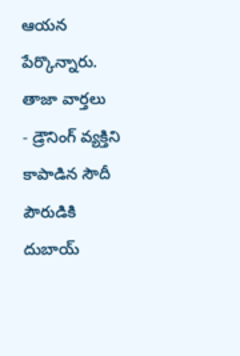ఆయన పేర్కొన్నారు.
తాజా వార్తలు
- డ్రౌనింగ్ వ్యక్తిని కాపాడిన సౌదీ పౌరుడికి దుబాయ్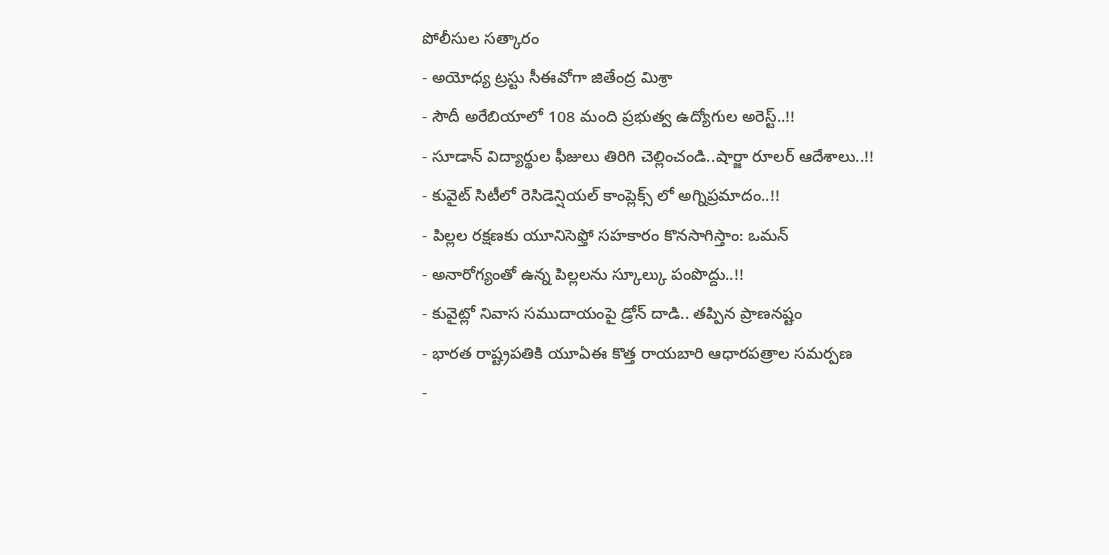పోలీసుల సత్కారం
- అయోధ్య ట్రస్టు సీఈవోగా జితేంద్ర మిశ్రా
- సౌదీ అరేబియాలో 108 మంది ప్రభుత్వ ఉద్యోగుల అరెస్ట్..!!
- సూడాన్ విద్యార్థుల ఫీజులు తిరిగి చెల్లించండి..షార్జా రూలర్ ఆదేశాలు..!!
- కువైట్ సిటీలో రెసిడెన్షియల్ కాంప్లెక్స్ లో అగ్నిప్రమాదం..!!
- పిల్లల రక్షణకు యూనిసెఫ్తో సహకారం కొనసాగిస్తాం: ఒమన్
- అనారోగ్యంతో ఉన్న పిల్లలను స్కూల్కు పంపొద్దు..!!
- కువైట్లో నివాస సముదాయంపై డ్రోన్ దాడి.. తప్పిన ప్రాణనష్టం
- భారత రాష్ట్రపతికి యూఏఈ కొత్త రాయబారి ఆధారపత్రాల సమర్పణ
-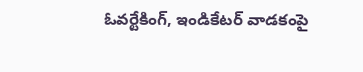ఓవర్టేకింగ్, ఇండికేటర్ వాడకంపై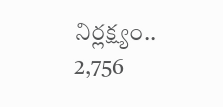నిర్లక్ష్యం.. 2,756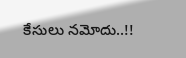కేసులు నమోదు..!!